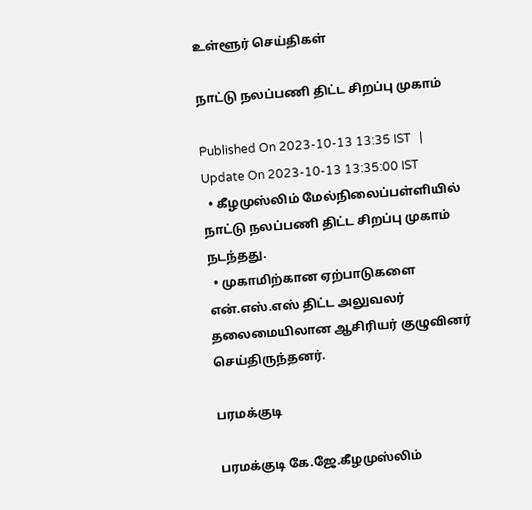உள்ளூர் செய்திகள்

நாட்டு நலப்பணி திட்ட சிறப்பு முகாம்

Published On 2023-10-13 13:35 IST   |   Update On 2023-10-13 13:35:00 IST
  • கீழமுஸ்லிம் மேல்நிலைப்பள்ளியில் நாட்டு நலப்பணி திட்ட சிறப்பு முகாம் நடந்தது.
  • முகாமிற்கான ஏற்பாடுகளை என்.எஸ்.எஸ் திட்ட அலுவலர் தலைமையிலான ஆசிரியர் குழுவினர் செய்திருந்தனர்.

பரமக்குடி

பரமக்குடி கே.ஜே.கீழமுஸ்லிம்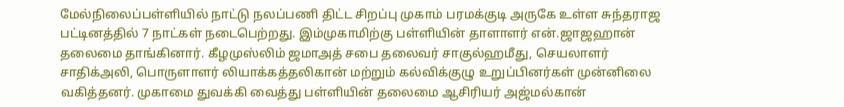மேல்நிலைப்பள்ளியில் நாட்டு நலப்பணி திட்ட சிறப்பு முகாம் பரமக்குடி அருகே உள்ள சுந்தராஜ பட்டினத்தில் 7 நாட்கள் நடைபெற்றது. இம்முகாமிற்கு பள்ளியின் தாளாளர் என்.ஜாஜஹான் தலைமை தாங்கினார். கீழமுஸ்லிம் ஜமாஅத் சபை தலைவர் சாகுல்ஹமீது, செயலாளர் சாதிக்அலி, பொருளாளர் லியாக்கத்தலிகான் மற்றும் கல்விக்குழு உறுப்பினர்கள் முன்னிலை வகித்தனர். முகாமை துவக்கி வைத்து பள்ளியின் தலைமை ஆசிரியர் அஜ்மல்கான்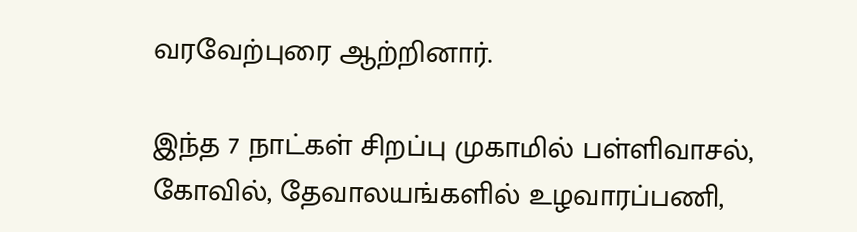வரவேற்புரை ஆற்றினார்.

இந்த 7 நாட்கள் சிறப்பு முகாமில் பள்ளிவாசல், கோவில், தேவாலயங்களில் உழவாரப்பணி,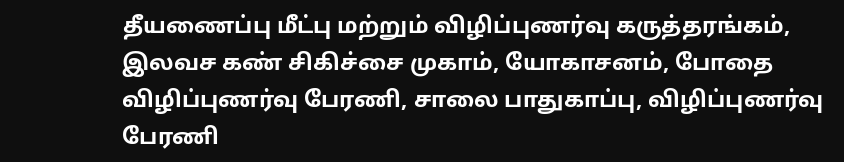தீயணைப்பு மீட்பு மற்றும் விழிப்புணர்வு கருத்தரங்கம், இலவச கண் சிகிச்சை முகாம், யோகாசனம், போதை விழிப்புணர்வு பேரணி, சாலை பாதுகாப்பு, விழிப்புணர்வு பேரணி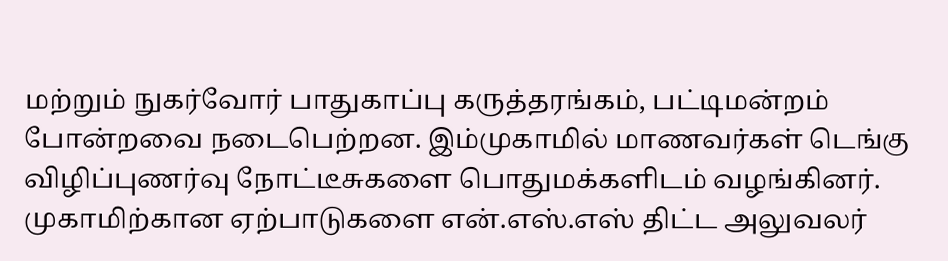மற்றும் நுகர்வோர் பாதுகாப்பு கருத்தரங்கம், பட்டிமன்றம் போன்றவை நடைபெற்றன. இம்முகாமில் மாணவர்கள் டெங்கு விழிப்புணர்வு நோட்டீசுகளை பொதுமக்களிடம் வழங்கினர். முகாமிற்கான ஏற்பாடுகளை என்.எஸ்.எஸ் திட்ட அலுவலர்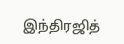இந்திரஜித்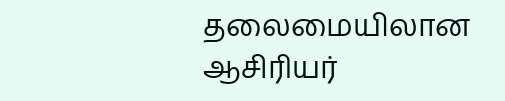தலைமையிலான ஆசிரியர்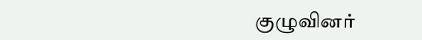குழுவினர்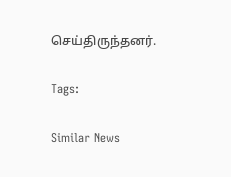செய்திருந்தனர்.

Tags:

Similar News